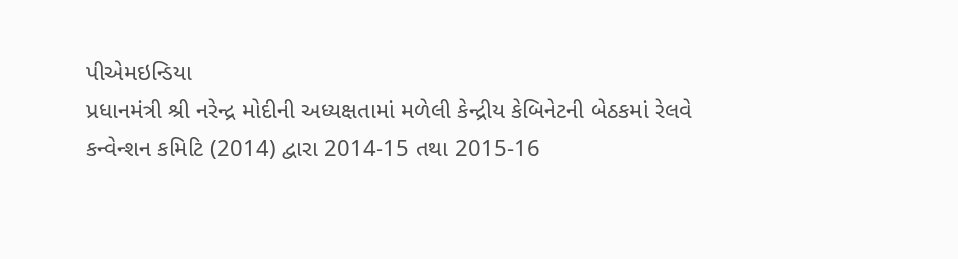પીએમઇન્ડિયા
પ્રધાનમંત્રી શ્રી નરેન્દ્ર મોદીની અધ્યક્ષતામાં મળેલી કેન્દ્રીય કેબિનેટની બેઠકમાં રેલવે કન્વેન્શન કમિટિ (2014) દ્વારા 2014-15 તથા 2015-16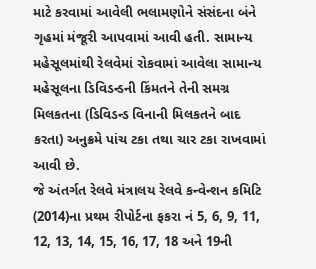માટે કરવામાં આવેલી ભલામણોને સંસંદના બંને ગૃહમાં મંજૂરી આપવામાં આવી હતી. સામાન્ય મહેસૂલમાંથી રેલવેમાં રોકવામાં આવેલા સામાન્ય મહેસૂલના ડિવિડન્ડની કિંમતને તેની સમગ્ર મિલકતના (ડિવિડન્ડ વિનાની મિલકતને બાદ કરતા) અનુક્રમે પાંચ ટકા તથા ચાર ટકા રાખવામાં આવી છે.
જે અંતર્ગત રેલવે મંત્રાલય રેલવે કન્વેન્શન કમિટિ (2014)ના પ્રથમ રીપોર્ટના ફકરા નં 5, 6, 9, 11, 12, 13, 14, 15, 16, 17, 18 અને 19ની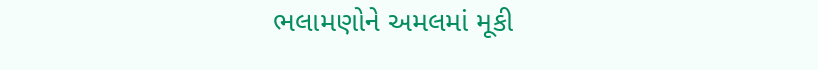ભલામણોને અમલમાં મૂકી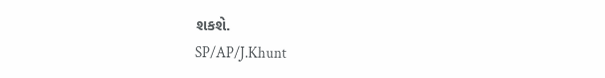શકશે.
SP/AP/J.Khunt